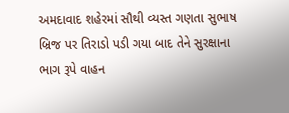અમદાવાદ શહેરમાં સૌથી વ્યસ્ત ગણતા સુભાષ બ્રિજ પર તિરાડો પડી ગયા બાદ તેને સુરક્ષાના ભાગ રૂપે વાહન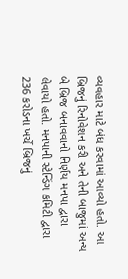વ્યવહાર માટે બંધ કરવામાં આવ્યો હતો. આ બ્રિજનું રિનોવેશન કરી અને તેની બાજુમાં અન્ય બે બ્રિજ બનાવવાનો નિર્ણય મનપા દ્વારા લેવાયો હતો. મનપાની સ્ટેન્ડિંગ કમિટી દ્વારા 236 કરોડના ખર્ચે બ્રિજનું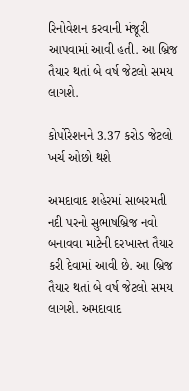રિનોવેશન કરવાની મંજૂરી આપવામાં આવી હતી. આ બ્રિજ તૈયાર થતાં બે વર્ષ જેટલો સમય લાગશે.

કોર્પોરેશનને 3.37 કરોડ જેટલો ખર્ચ ઓછો થશે

અમદાવાદ શહેરમાં સાબરમતી નદી પરનો સુભાષબ્રિજ નવો બનાવવા માટેની દરખાસ્ત તૈયાર કરી દેવામાં આવી છે. આ બ્રિજ તૈયાર થતાં બે વર્ષ જેટલો સમય લાગશે. અમદાવાદ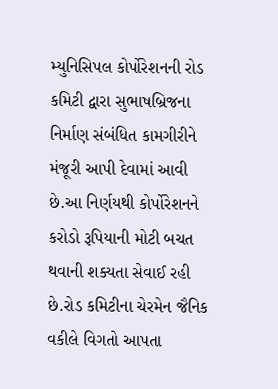મ્યુનિસિપલ કોર્પોરેશનની રોડ કમિટી દ્વારા સુભાષબ્રિજના નિર્માણ સંબંધિત કામગીરીને મંજૂરી આપી દેવામાં આવી છે.આ નિર્ણયથી કોર્પોરેશનને કરોડો રૂપિયાની મોટી બચત થવાની શક્યતા સેવાઈ રહી છે.રોડ કમિટીના ચેરમેન જૈનિક વકીલે વિગતો આપતા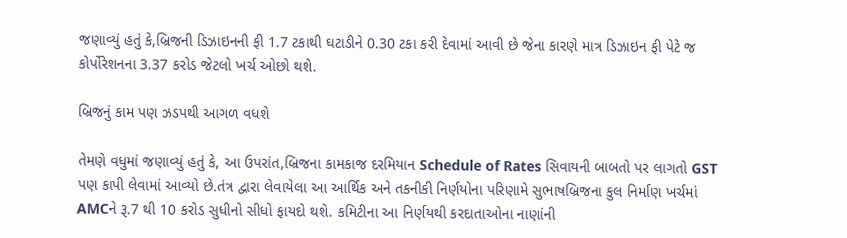જણાવ્યું હતું કે,બ્રિજની ડિઝાઇનની ફી 1.7 ટકાથી ઘટાડીને 0.30 ટકા કરી દેવામાં આવી છે જેના કારણે માત્ર ડિઝાઇન ફી પેટે જ કોર્પોરેશનના 3.37 કરોડ જેટલો ખર્ચ ઓછો થશે.

બ્રિજનું કામ પણ ઝડપથી આગળ વધશે

તેમણે વધુમાં જણાવ્યું હતું કે, આ ઉપરાંત,બ્રિજના કામકાજ દરમિયાન Schedule of Rates સિવાયની બાબતો પર લાગતો GST પણ કાપી લેવામાં આવ્યો છે.તંત્ર દ્વારા લેવાયેલા આ આર્થિક અને તકનીકી નિર્ણયોના પરિણામે સુભાષબ્રિજના કુલ નિર્માણ ખર્ચમાં AMCને રૂ.7 થી 10 કરોડ સુધીનો સીધો ફાયદો થશે. કમિટીના આ નિર્ણયથી કરદાતાઓના નાણાંની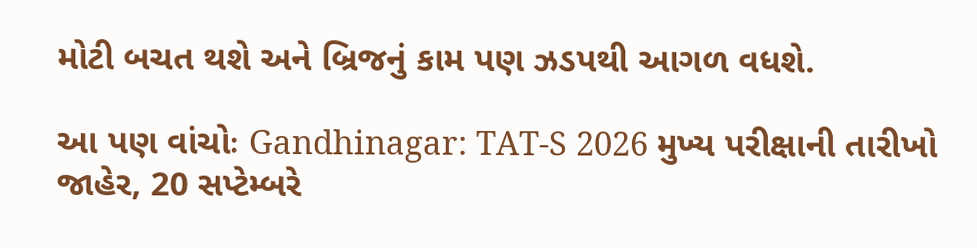મોટી બચત થશે અને બ્રિજનું કામ પણ ઝડપથી આગળ વધશે.

આ પણ વાંચોઃ Gandhinagar: TAT-S 2026 મુખ્ય પરીક્ષાની તારીખો જાહેર, 20 સપ્ટેમ્બરે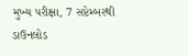મુખ્ય પરીક્ષા, 7 સપ્ટેમ્બરથી ડાઉનલોડ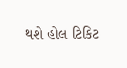થશે હોલ ટિકિટ